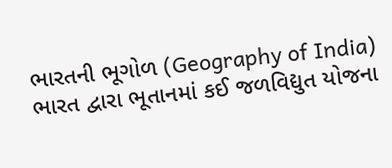ભારતની ભૂગોળ (Geography of India)
ભારત દ્વારા ભૂતાનમાં કઈ જળવિદ્યુત યોજના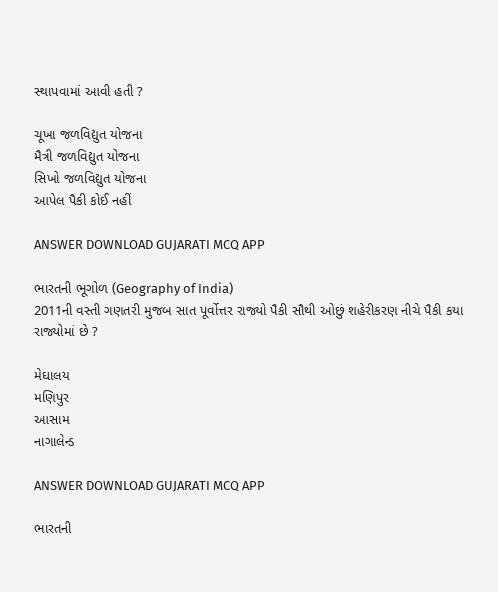સ્થાપવામાં આવી હતી ?

ચૂખા જળવિદ્યુત યોજના
મૈત્રી જળવિદ્યુત યોજના
સિખો જળવિદ્યુત યોજના
આપેલ પૈકી કોઈ નહીં

ANSWER DOWNLOAD GUJARATI MCQ APP

ભારતની ભૂગોળ (Geography of India)
2011ની વસ્તી ગણતરી મુજબ સાત પૂર્વોત્તર રાજ્યો પૈકી સૌથી ઓછું શહેરીકરણ નીચે પૈકી કયા રાજ્યોમાં છે ?

મેઘાલય
મણિપુર
આસામ
નાગાલેન્ડ

ANSWER DOWNLOAD GUJARATI MCQ APP

ભારતની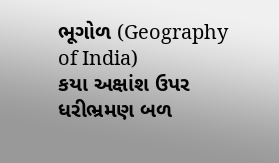ભૂગોળ (Geography of India)
કયા અક્ષાંશ ઉપર ધરીભ્રમણ બળ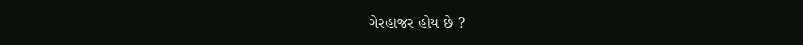ગેરહાજર હોય છે ?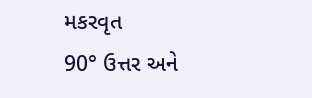મકરવૃત
90° ઉત્તર અને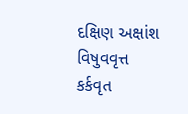દક્ષિણ અક્ષાંશ
વિષુવવૃત્ત
કર્કવૃત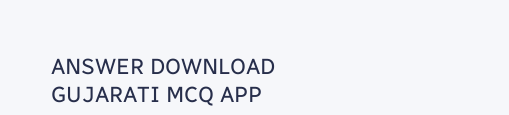ANSWER DOWNLOAD GUJARATI MCQ APP